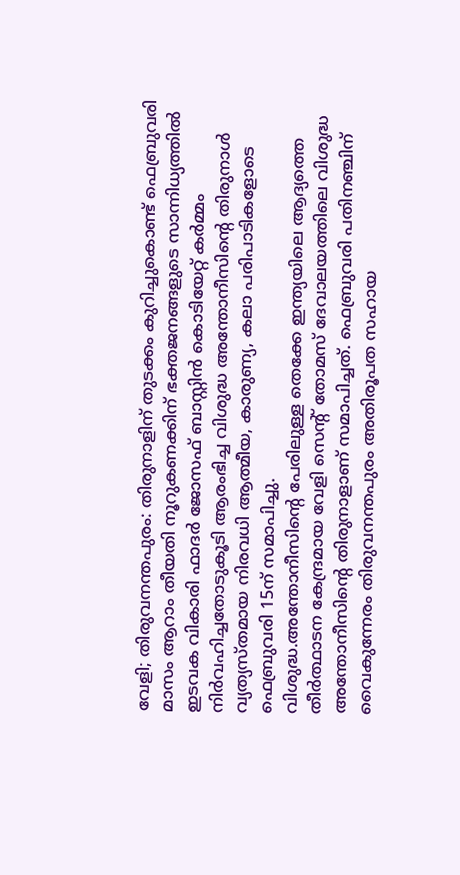വേളി; തിരുവനന്തപുരം: തിരുനാളിന് തുടക്കം കുറിച്ചുകൊണ്ട് ഫെബ്രുവരി മാസം ആറാം തീയതി നൂറുകണക്കിന് ഭക്തജനങ്ങളുടെ സാന്നിധ്യത്തിൽ ഇടവക വികാരി ഫാദർ ജോസഫ് ബാസ്റ്റിൻ കൊടിയേറ്റ് കർമ്മം നിർവഹിച്ചതോടുകൂടി ആരംഭിച്ച വിശുദ്ധ അന്തോനീസിന്റെ തിരുനാൾ വ്യത്യസ്തമായ നിരവധി ആത്മീയ, കാരുണ്യ, കലാ പരിപാടികളോടെ ഫെബ്രുവരി 15ന് സമാപിച്ചു.
വിശുദ്ധ.അന്തോനീസിന്റെ പേരിലുള്ള തെക്കേ ഇന്ത്യയിലെ ആദ്യത്തെ തീർത്ഥാടന കേന്ദ്രമായ വേളി സെൻ്റ് തോമസ് ദേവാലയത്തിലെ വിശുദ്ധ അന്തോനീസിൻ്റെ തിരുനാളാണ് സമാപിച്ചത്. ഫെബ്രുവരി പതിനഞ്ചിന് വൈകുന്നേരം തിരുവനന്തപുരം അതിരൂപത സഹായ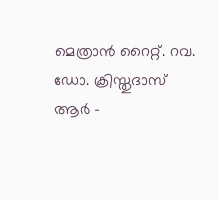മെത്രാൻ റൈറ്റ്. റവ. ഡോ. ക്രിസ്തുദാസ് ആർ -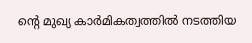ന്റെ മുഖ്യ കാർമികത്വത്തിൽ നടത്തിയ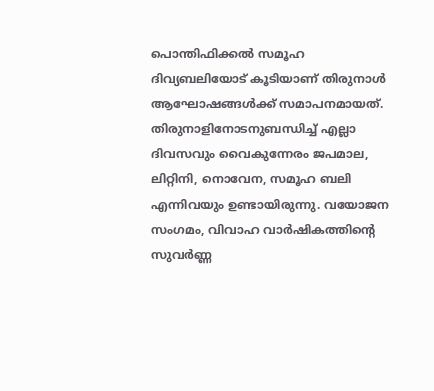പൊന്തിഫിക്കൽ സമൂഹ ദിവ്യബലിയോട് കൂടിയാണ് തിരുനാൾ ആഘോഷങ്ങൾക്ക് സമാപനമായത്.
തിരുനാളിനോടനുബന്ധിച്ച് എല്ലാ ദിവസവും വൈകുന്നേരം ജപമാല, ലിറ്റിനി, നൊവേന, സമൂഹ ബലി എന്നിവയും ഉണ്ടായിരുന്നു. വയോജന സംഗമം, വിവാഹ വാർഷികത്തിന്റെ സുവർണ്ണ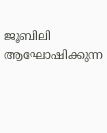ജൂബിലി ആഘോഷിക്കുന്ന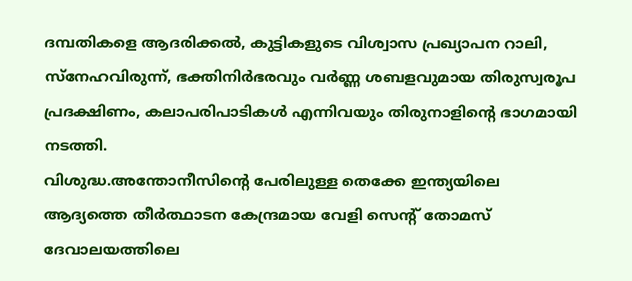ദമ്പതികളെ ആദരിക്കൽ, കുട്ടികളുടെ വിശ്വാസ പ്രഖ്യാപന റാലി, സ്നേഹവിരുന്ന്, ഭക്തിനിർഭരവും വർണ്ണ ശബളവുമായ തിരുസ്വരൂപ പ്രദക്ഷിണം, കലാപരിപാടികൾ എന്നിവയും തിരുനാളിന്റെ ഭാഗമായി നടത്തി.
വിശുദ്ധ.അന്തോനീസിന്റെ പേരിലുള്ള തെക്കേ ഇന്ത്യയിലെ ആദ്യത്തെ തീർത്ഥാടന കേന്ദ്രമായ വേളി സെൻ്റ് തോമസ് ദേവാലയത്തിലെ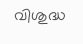വിശുദ്ധ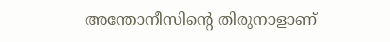അന്തോനീസിൻ്റെ തിരുനാളാണ്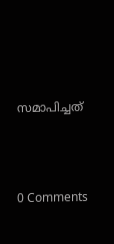സമാപിച്ചത്





0 Comments